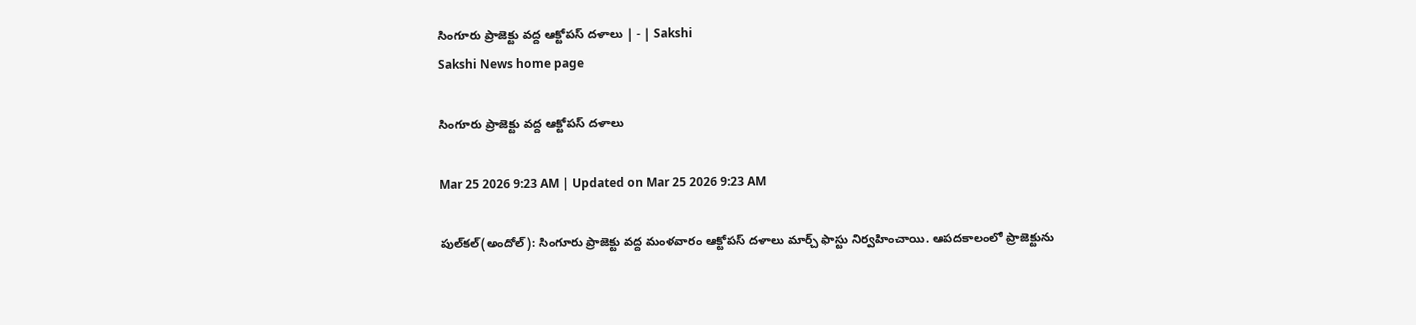సింగూరు ప్రాజెక్టు వద్ద ఆక్టోపస్‌ దళాలు | - | Sakshi
Sakshi News home page

సింగూరు ప్రాజెక్టు వద్ద ఆక్టోపస్‌ దళాలు

Mar 25 2026 9:23 AM | Updated on Mar 25 2026 9:23 AM

పుల్‌కల్‌(అందోల్‌): సింగూరు ప్రాజెక్టు వద్ద మంళవారం ఆక్టోపస్‌ దళాలు మార్చ్‌ ఫాస్టు నిర్వహించాయి. ఆపదకాలంలో ప్రాజెక్టును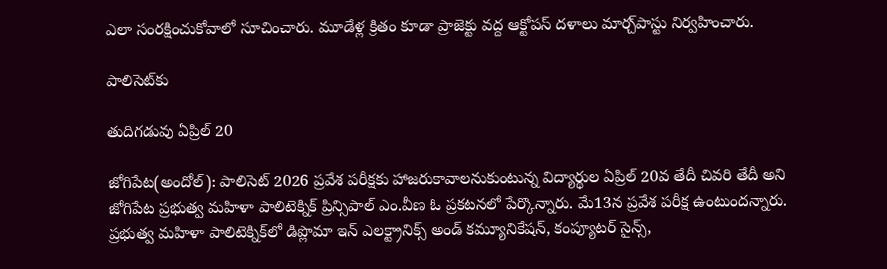ఎలా సంరక్షించుకోవాలో సూచించారు. మూడేళ్ల క్రితం కూడా ప్రాజెక్టు వద్ద ఆక్టోపస్‌ దళాలు మార్చ్‌పాస్టు నిర్వహించారు.

పాలిసెట్‌కు

తుదిగడువు ఏప్రిల్‌ 20

జోగిపేట(అందోల్‌): పాలిసెట్‌ 2026 ప్రవేశ పరీక్షకు హాజరుకావాలనుకుంటున్న విద్యార్థుల ఏప్రిల్‌ 20వ తేదీ చివరి తేదీ అని జోగిపేట ప్రభుత్వ మహిళా పాలిటెక్నిక్‌ ప్రిన్సిపాల్‌ ఎం.వీణ ఓ ప్రకటనలో పేర్కొన్నారు. మే13న ప్రవేశ పరీక్ష ఉంటుందన్నారు. ప్రభుత్వ మహిళా పాలిటెక్నిక్‌లో డిప్లొమా ఇన్‌ ఎలక్ట్రానిక్స్‌ అండ్‌ కమ్యూనికేషన్‌, కంప్యూటర్‌ సైన్స్‌,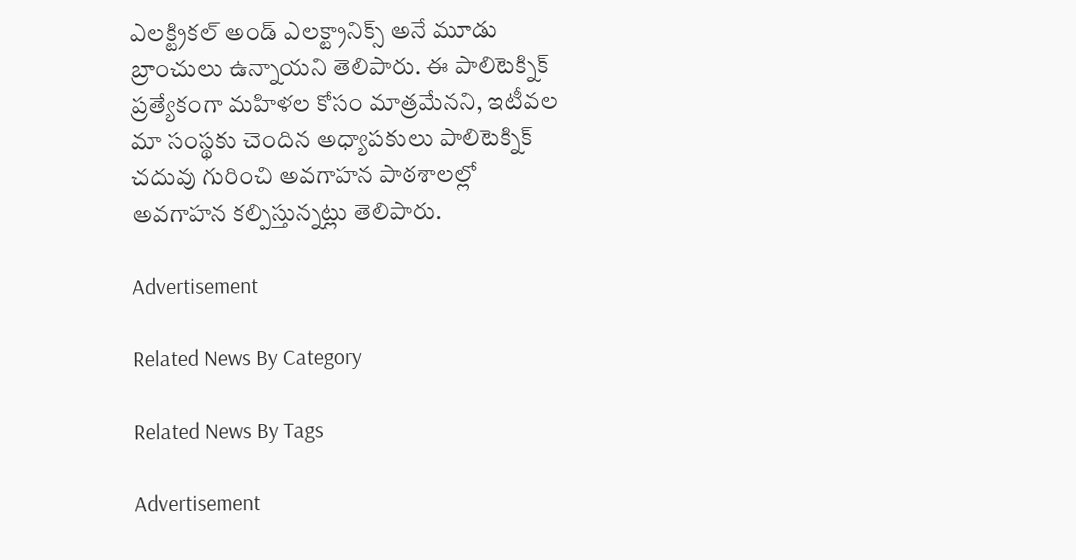ఎలక్ట్రికల్‌ అండ్‌ ఎలక్ట్రానిక్స్‌ అనే మూడు బ్రాంచులు ఉన్నాయని తెలిపారు. ఈ పాలిటెక్నిక్‌ ప్రత్యేకంగా మహిళల కోసం మాత్రమేనని, ఇటీవల మా సంస్థకు చెందిన అధ్యాపకులు పాలిటెక్నిక్‌ చదువు గురించి అవగాహన పాఠశాలల్లో అవగాహన కల్పిస్తున్నట్లు తెలిపారు.

Advertisement

Related News By Category

Related News By Tags

Advertisement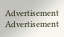Advertisement
Advertisement